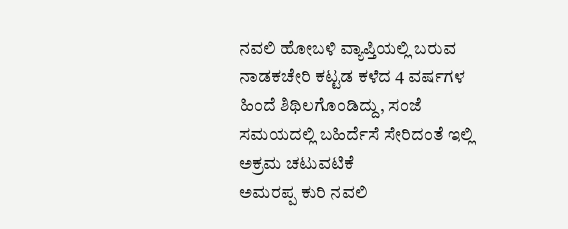ನವಲಿ ಹೋಬಳಿ ವ್ಯಾಪ್ತಿಯಲ್ಲಿ ಬರುವ ನಾಡಕಚೇರಿ ಕಟ್ಟಡ ಕಳೆದ 4 ವರ್ಷಗಳ ಹಿಂದೆ ಶಿಥಿಲಗೊಂಡಿದ್ದು, ಸಂಜೆ ಸಮಯದಲ್ಲಿ ಬಹಿರ್ದೆಸೆ ಸೇರಿದಂತೆ ಇಲ್ಲಿ ಅಕ್ರಮ ಚಟುವಟಿಕೆ
ಅಮರಪ್ಪ ಕುರಿ ನವಲಿ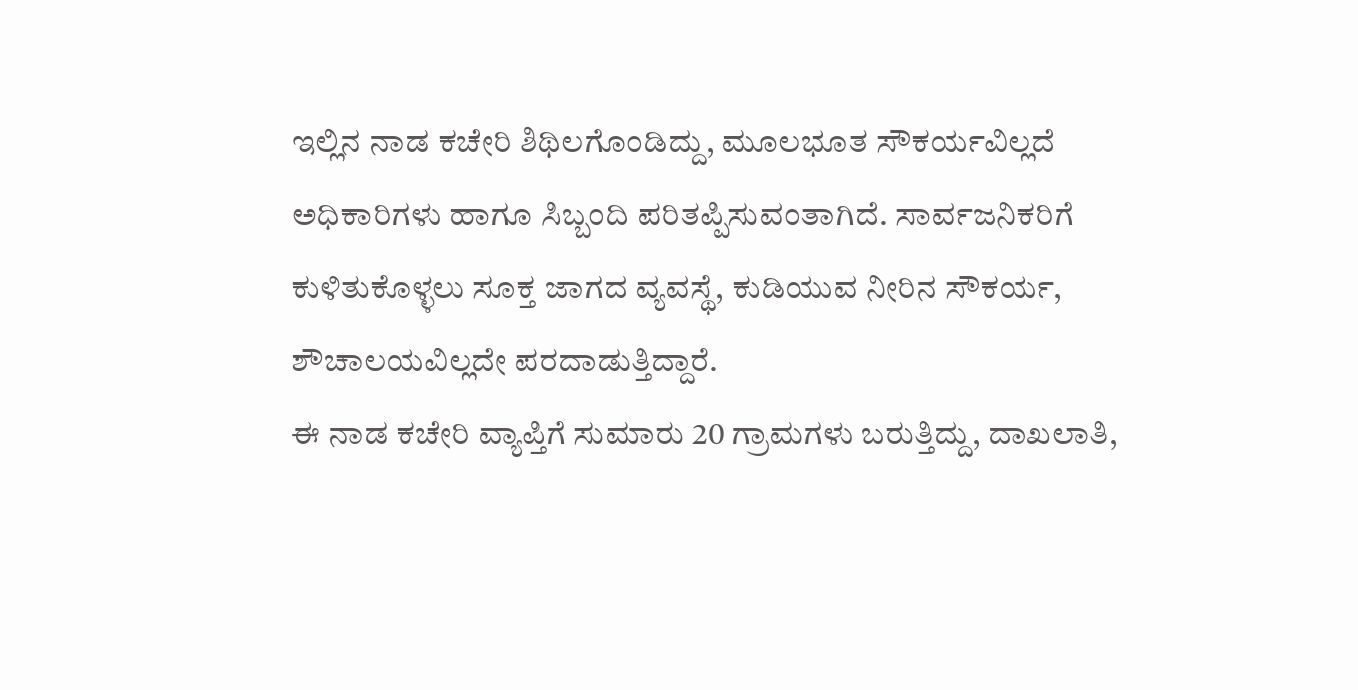ಇಲ್ಲಿನ ನಾಡ ಕಚೇರಿ ಶಿಥಿಲಗೊಂಡಿದ್ದು, ಮೂಲಭೂತ ಸೌಕರ್ಯವಿಲ್ಲದೆ ಅಧಿಕಾರಿಗಳು ಹಾಗೂ ಸಿಬ್ಬಂದಿ ಪರಿತಪ್ಪಿಸುವಂತಾಗಿದೆ. ಸಾರ್ವಜನಿಕರಿಗೆ ಕುಳಿತುಕೊಳ್ಳಲು ಸೂಕ್ತ ಜಾಗದ ವ್ಯವಸ್ಥೆ, ಕುಡಿಯುವ ನೀರಿನ ಸೌಕರ್ಯ, ಶೌಚಾಲಯವಿಲ್ಲದೇ ಪರದಾಡುತ್ತಿದ್ದಾರೆ.
ಈ ನಾಡ ಕಚೇರಿ ವ್ಯಾಪ್ತಿಗೆ ಸುಮಾರು 20 ಗ್ರಾಮಗಳು ಬರುತ್ತಿದ್ದು, ದಾಖಲಾತಿ,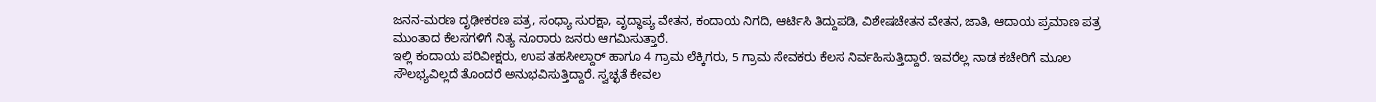ಜನನ-ಮರಣ ದೃಢೀಕರಣ ಪತ್ರ, ಸಂಧ್ಯಾ ಸುರಕ್ಷಾ, ವೃದ್ಧಾಪ್ಯ ವೇತನ, ಕಂದಾಯ ನಿಗದಿ, ಆರ್ಟಿಸಿ ತಿದ್ದುಪಡಿ, ವಿಶೇಷಚೇತನ ವೇತನ, ಜಾತಿ, ಆದಾಯ ಪ್ರಮಾಣ ಪತ್ರ ಮುಂತಾದ ಕೆಲಸಗಳಿಗೆ ನಿತ್ಯ ನೂರಾರು ಜನರು ಆಗಮಿಸುತ್ತಾರೆ.
ಇಲ್ಲಿ ಕಂದಾಯ ಪರಿವೀಕ್ಷರು, ಉಪ ತಹಸೀಲ್ದಾರ್ ಹಾಗೂ 4 ಗ್ರಾಮ ಲೆಕ್ಕಿಗರು, 5 ಗ್ರಾಮ ಸೇವಕರು ಕೆಲಸ ನಿರ್ವಹಿಸುತ್ತಿದ್ದಾರೆ. ಇವರೆಲ್ಲ ನಾಡ ಕಚೇರಿಗೆ ಮೂಲ ಸೌಲಭ್ಯವಿಲ್ಲದೆ ತೊಂದರೆ ಅನುಭವಿಸುತ್ತಿದ್ದಾರೆ. ಸ್ವಚ್ಛತೆ ಕೇವಲ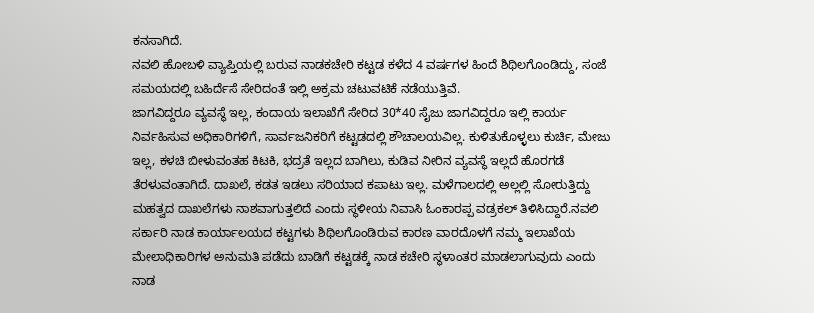ಕನಸಾಗಿದೆ.
ನವಲಿ ಹೋಬಳಿ ವ್ಯಾಪ್ತಿಯಲ್ಲಿ ಬರುವ ನಾಡಕಚೇರಿ ಕಟ್ಟಡ ಕಳೆದ 4 ವರ್ಷಗಳ ಹಿಂದೆ ಶಿಥಿಲಗೊಂಡಿದ್ದು, ಸಂಜೆ ಸಮಯದಲ್ಲಿ ಬಹಿರ್ದೆಸೆ ಸೇರಿದಂತೆ ಇಲ್ಲಿ ಅಕ್ರಮ ಚಟುವಟಿಕೆ ನಡೆಯುತ್ತಿವೆ.
ಜಾಗವಿದ್ದರೂ ವ್ಯವಸ್ಥೆ ಇಲ್ಲ, ಕಂದಾಯ ಇಲಾಖೆಗೆ ಸೇರಿದ 30*40 ಸೈಜು ಜಾಗವಿದ್ದರೂ ಇಲ್ಲಿ ಕಾರ್ಯ ನಿರ್ವಹಿಸುವ ಅಧಿಕಾರಿಗಳಿಗೆ, ಸಾರ್ವಜನಿಕರಿಗೆ ಕಟ್ಟಡದಲ್ಲಿ ಶೌಚಾಲಯವಿಲ್ಲ. ಕುಳಿತುಕೊಳ್ಳಲು ಕುರ್ಚಿ, ಮೇಜು ಇಲ್ಲ, ಕಳಚಿ ಬೀಳುವಂತಹ ಕಿಟಕಿ, ಭದ್ರತೆ ಇಲ್ಲದ ಬಾಗಿಲು, ಕುಡಿವ ನೀರಿನ ವ್ಯವಸ್ಥೆ ಇಲ್ಲದೆ ಹೊರಗಡೆ ತೆರಳುವಂತಾಗಿದೆ. ದಾಖಲೆ, ಕಡತ ಇಡಲು ಸರಿಯಾದ ಕಪಾಟು ಇಲ್ಲ. ಮಳೆಗಾಲದಲ್ಲಿ ಅಲ್ಲಲ್ಲಿ ಸೋರುತ್ತಿದ್ದು ಮಹತ್ವದ ದಾಖಲೆಗಳು ನಾಶವಾಗುತ್ತಲಿದೆ ಎಂದು ಸ್ಥಳೀಯ ನಿವಾಸಿ ಓಂಕಾರಪ್ಪ ವಡ್ರಕಲ್ ತಿಳಿಸಿದ್ದಾರೆ.ನವಲಿ ಸರ್ಕಾರಿ ನಾಡ ಕಾರ್ಯಾಲಯದ ಕಟ್ಟಗಳು ಶಿಥಿಲಗೊಂಡಿರುವ ಕಾರಣ ವಾರದೊಳಗೆ ನಮ್ಮ ಇಲಾಖೆಯ ಮೇಲಾಧಿಕಾರಿಗಳ ಅನುಮತಿ ಪಡೆದು ಬಾಡಿಗೆ ಕಟ್ಟಡಕ್ಕೆ ನಾಡ ಕಚೇರಿ ಸ್ಥಳಾಂತರ ಮಾಡಲಾಗುವುದು ಎಂದು ನಾಡ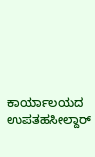ಕಾರ್ಯಾಲಯದ ಉಪತಹಸೀಲ್ದಾರ್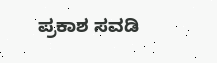ಪ್ರಕಾಶ ಸವಡಿ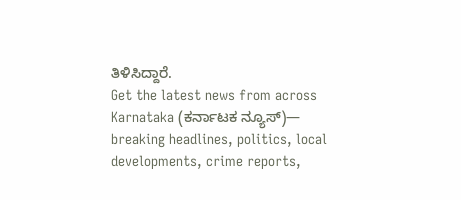ತಿಳಿಸಿದ್ದಾರೆ.
Get the latest news from across Karnataka (ಕರ್ನಾಟಕ ನ್ಯೂಸ್)— breaking headlines, politics, local developments, crime reports,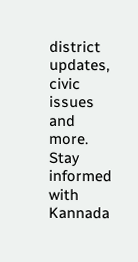district updates, civic issues and more. Stay informed with Kannada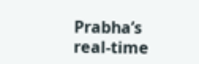Prabha’s real‑time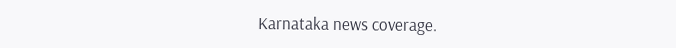Karnataka news coverage.